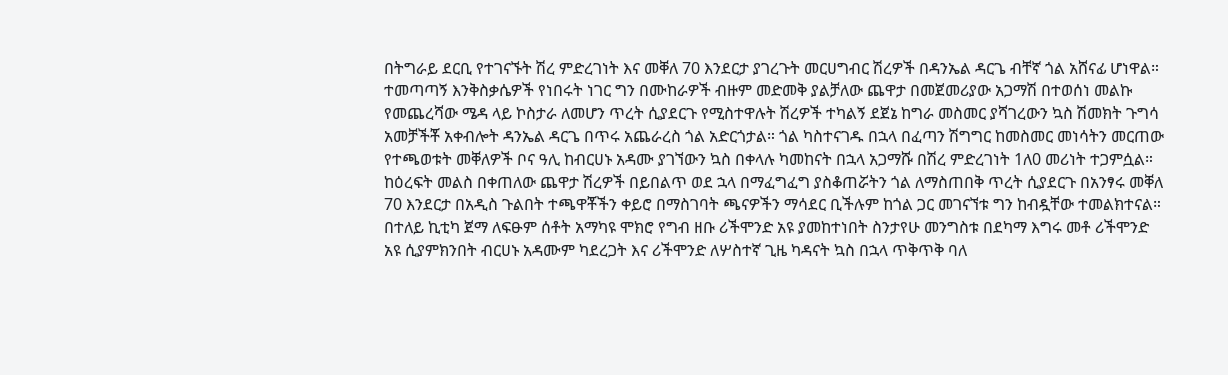በትግራይ ደርቢ የተገናኙት ሽረ ምድረገነት እና መቐለ 70 እንደርታ ያገረጉት መርሀግብር ሽረዎች በዳንኤል ዳርጌ ብቸኛ ጎል አሸናፊ ሆነዋል።
ተመጣጣኝ እንቅስቃሴዎች የነበሩት ነገር ግን በሙከራዎች ብዙም መድመቅ ያልቻለው ጨዋታ በመጀመሪያው አጋማሽ በተወሰነ መልኩ የመጨረሻው ሜዳ ላይ ኮስታራ ለመሆን ጥረት ሲያደርጉ የሚስተዋሉት ሽረዎች ተካልኝ ደጀኔ ከግራ መስመር ያሻገረውን ኳስ ሽመክት ጉግሳ አመቻችቾ አቀብሎት ዳንኤል ዳርጌ በጥሩ አጨራረስ ጎል አድርጎታል። ጎል ካስተናገዱ በኋላ በፈጣን ሽግግር ከመስመር መነሳትን መርጠው የተጫወቱት መቐለዎች ቦና ዓሊ ከብርሀኑ አዳሙ ያገኘውን ኳስ በቀላሉ ካመከናት በኋላ አጋማሹ በሽረ ምድረገነት 1ለ0 መሪነት ተጋምሷል።
ከዕረፍት መልስ በቀጠለው ጨዋታ ሽረዎች በይበልጥ ወደ ኋላ በማፈግፈግ ያስቆጠሯትን ጎል ለማስጠበቅ ጥረት ሲያደርጉ በአንፃሩ መቐለ 70 እንደርታ በአዲስ ጉልበት ተጫዋቾችን ቀይሮ በማስገባት ጫናዎችን ማሳደር ቢችሉም ከጎል ጋር መገናኘቱ ግን ከብዷቸው ተመልክተናል። በተለይ ኪቲካ ጀማ ለፍፁም ሰቶት አማካዩ ሞክሮ የግብ ዘቡ ሪችሞንድ አዩ ያመከተነበት ስንታየሁ መንግስቱ በደካማ እግሩ መቶ ሪችሞንድ አዩ ሲያምክንበት ብርሀኑ አዳሙም ካደረጋት እና ሪችሞንድ ለሦስተኛ ጊዜ ካዳናት ኳስ በኋላ ጥቅጥቅ ባለ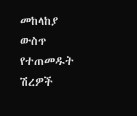መከላከያ ውስጥ የተጠመዱት ሽረዎች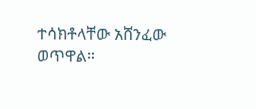ተሳክቶላቸው አሸንፈው ወጥዋል።